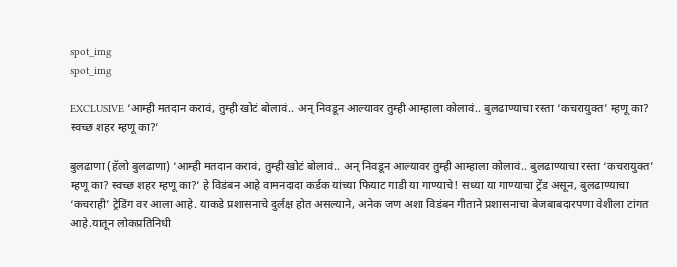spot_img
spot_img

EXCLUSIVE ‘आम्ही मतदान करावं, तुम्ही खोटं बोलावं.. अन् निवडून आल्यावर तुम्ही आम्हाला कोलावं.. बुलढाण्याचा रस्ता ‘कचरायुक्त’ म्हणू का? स्वच्छ शहर म्हणू का?’

बुलढाणा (हॅलो बुलढाणा) ‘आम्ही मतदान करावं, तुम्ही खोटं बोलावं.. अन् निवडून आल्यावर तुम्ही आम्हाला कोलावं.. बुलढाण्याचा रस्ता ‘कचरायुक्त’ म्हणू का? स्वच्छ शहर म्हणू का?’ हे विडंबन आहे वामनदादा कर्डक यांच्या फियाट गाडी या गाण्याचे! सध्या या गाण्याचा ट्रेंड असून, बुलढाण्याचा ‘कचराही’ ट्रेडिंग वर आला आहे. याकडे प्रशासनाचे दुर्लक्ष होत असल्याने, अनेक जण अशा विडंबन गीताने प्रशासनाचा बेजबाबदारपणा वेशीला टांगत आहे.यातून लोकप्रतिनिधी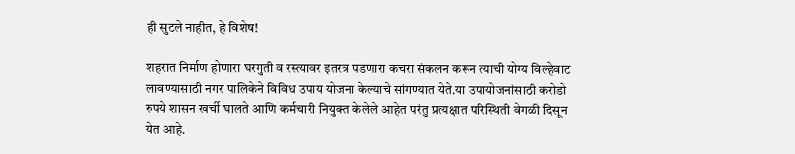ही सुटले नाहीत, हे विशेष!

शहरात निर्माण होणारा घरगुती व रस्त्यावर इतरत्र पडणारा कचरा संकलन करून त्याची योग्य विल्हेवाट लावण्यासाठी नगर पालिकेने विविध उपाय योजना केल्याचे सांगण्यात येते.या उपायोजनांसाठी करोडो रुपये शासन खर्ची घालते आणि कर्मचारी नियुक्त केलेले आहेत परंतु प्रत्यक्षात परिस्थिती वेगळी दिसून येत आहे.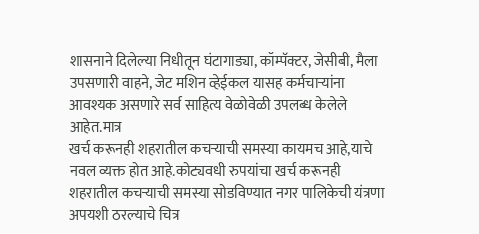शासनाने दिलेल्या निधीतून घंटागाड्या, कॉम्पॅक्टर, जेसीबी, मैला उपसणारी वाहने, जेट मशिन व्हेईकल यासह कर्मचाऱ्यांना आवश्यक असणारे सर्व साहित्य वेळोवेळी उपलब्ध केलेले आहेत.मात्र
खर्च करूनही शहरातील कचऱ्याची समस्या कायमच आहे,याचे नवल व्यक्त होत आहे.कोट्यवधी रुपयांचा खर्च करूनही शहरातील कचऱ्याची समस्या सोडविण्यात नगर पालिकेची यंत्रणा अपयशी ठरल्याचे चित्र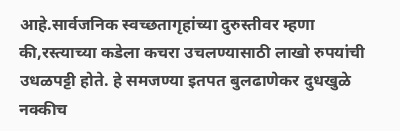आहे.सार्वजनिक स्वच्छतागृहांच्या दुरुस्तीवर म्हणा की,रस्त्याच्या कडेला कचरा उचलण्यासाठी लाखो रुपयांची उधळपट्टी होते. हे समजण्या इतपत बुलढाणेकर दुधखुळे नक्कीच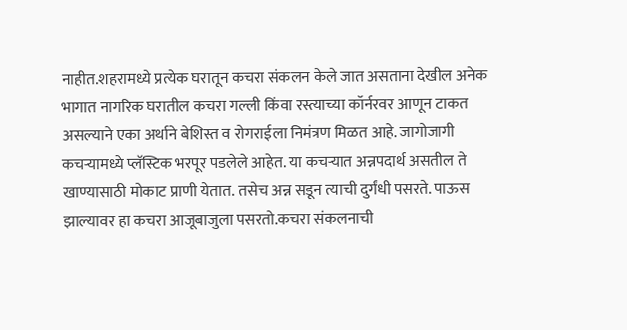नाहीत.शहरामध्ये प्रत्येक घरातून कचरा संकलन केले जात असताना देखील अनेक भागात नागरिक घरातील कचरा गल्ली किंवा रस्त्याच्या कॉर्नरवर आणून टाकत असल्याने एका अर्थाने बेशिस्त व रोगराईला निमंत्रण मिळत आहे. जागोजागी कचऱ्यामध्ये प्लॅस्टिक भरपूर पडलेले आहेत. या कचऱ्यात अन्नपदार्थ असतील ते खाण्यासाठी मोकाट प्राणी येतात. तसेच अन्न सडून त्याची दुर्गंधी पसरते. पाऊस झाल्यावर हा कचरा आजूबाजुला पसरतो.कचरा संकलनाची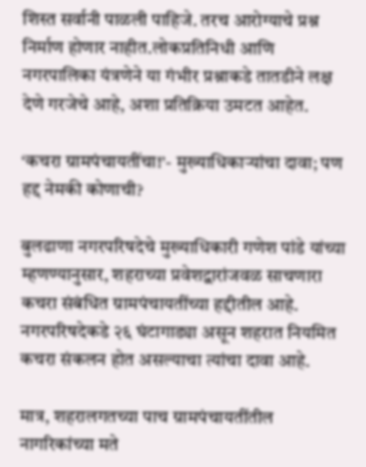शिस्त सर्वानी पाळली पाहिजे. तरच आरोग्याचे प्रश्न निर्माण होणार नाहीत.लोकप्रतिनिधी आणि नगरपालिका यंत्रणेने या गंभीर प्रश्नाकडे तातडीने लक्ष देणे गरजेचे आहे, अशा प्रतिक्रिया उमटत आहेत.

‘कचरा ग्रामपंचायतींचा!’- मुख्याधिकाऱ्यांचा दावा; पण हद्द नेमकी कोणाची?

बुलढाणा नगरपरिषदेचे मुख्याधिकारी गणेश पांडे यांच्या म्हणण्यानुसार, शहराच्या प्रवेशद्वारांजवळ साचणारा कचरा संबंधित ग्रामपंचायतींच्या हद्दीतील आहे. नगरपरिषदेकडे २६ घंटागाड्या असून शहरात नियमित कचरा संकलन होत असल्याचा त्यांचा दावा आहे.

मात्र, शहरालगतच्या पाच ग्रामपंचायतींतील नागरिकांच्या मते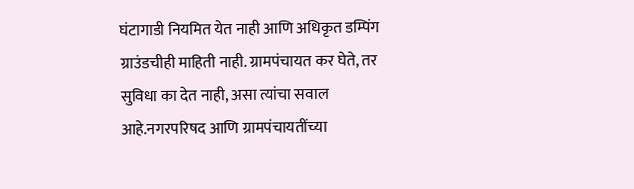घंटागाडी नियमित येत नाही आणि अधिकृत डम्पिंग ग्राउंडचीही माहिती नाही. ग्रामपंचायत कर घेते, तर सुविधा का देत नाही, असा त्यांचा सवाल आहे.नगरपरिषद आणि ग्रामपंचायतींच्या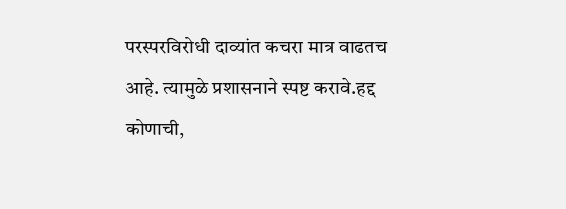परस्परविरोधी दाव्यांत कचरा मात्र वाढतच आहे. त्यामुळे प्रशासनाने स्पष्ट करावे.हद्द कोणाची,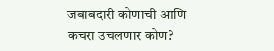जबाबदारी कोणाची आणि कचरा उचलणार कोण?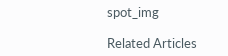spot_img

Related Articles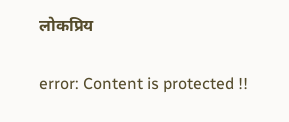लोकप्रिय

error: Content is protected !!